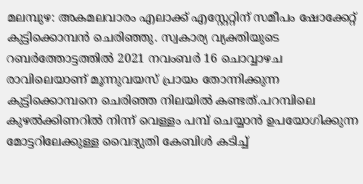മലമ്പുഴ: അകമലവാരം എലാക്ക് എസ്റ്റേറ്റിന് സമീപം ഷോക്കേറ്റ് കുട്ടിക്കൊമ്പൻ ചെരിഞ്ഞു. സ്വകാര്യ വ്യക്തിയുടെ റബർത്തോട്ടത്തിൽ 2021 നവംബർ 16 ചൊവ്വാഴച രാവിലെയാണ് മൂന്നുവയസ് പ്രായം തോന്നിക്കുന്ന കുട്ടിക്കൊമ്പനെ ചെരിഞ്ഞ നിലയിൽ കണ്ടത്.പറമ്പിലെ കുഴൽക്കിണറിൽ നിന്ന് വെള്ളം പമ്പ് ചെയ്യാൻ ഉപയോഗിക്കുന്ന മോട്ടറിലേക്കുള്ള വൈദ്യുതി കേബിൾ കടിച്ച്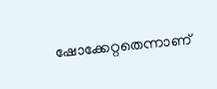ഷോക്കേറ്റതെന്നാണ്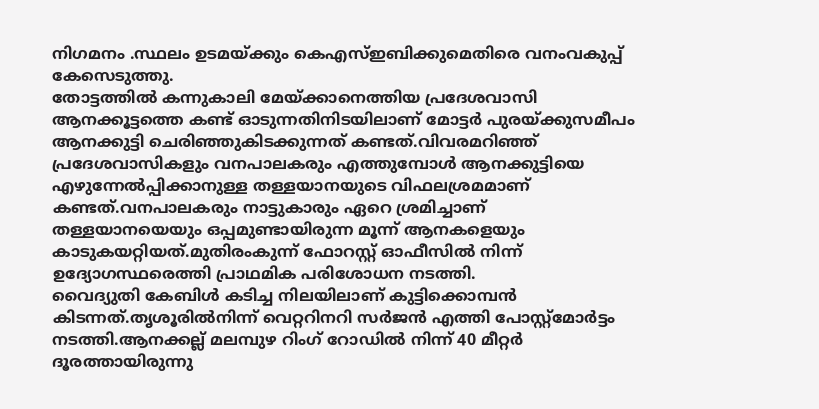നിഗമനം .സ്ഥലം ഉടമയ്ക്കും കെഎസ്ഇബിക്കുമെതിരെ വനംവകുപ്പ് കേസെടുത്തു.
തോട്ടത്തിൽ കന്നുകാലി മേയ്ക്കാനെത്തിയ പ്രദേശവാസി ആനക്കൂട്ടത്തെ കണ്ട് ഓടുന്നതിനിടയിലാണ് മോട്ടർ പുരയ്ക്കുസമീപം ആനക്കുട്ടി ചെരിഞ്ഞുകിടക്കുന്നത് കണ്ടത്.വിവരമറിഞ്ഞ് പ്രദേശവാസികളും വനപാലകരും എത്തുമ്പോൾ ആനക്കുട്ടിയെ എഴുന്നേൽപ്പിക്കാനുള്ള തള്ളയാനയുടെ വിഫലശ്രമമാണ് കണ്ടത്.വനപാലകരും നാട്ടുകാരും ഏറെ ശ്രമിച്ചാണ് തള്ളയാനയെയും ഒപ്പമുണ്ടായിരുന്ന മൂന്ന് ആനകളെയും കാടുകയറ്റിയത്.മുതിരംകുന്ന് ഫോറസ്റ്റ് ഓഫീസിൽ നിന്ന് ഉദ്യോഗസ്ഥരെത്തി പ്രാഥമിക പരിശോധന നടത്തി.
വൈദ്യുതി കേബിൾ കടിച്ച നിലയിലാണ് കുട്ടിക്കൊമ്പൻ കിടന്നത്.തൃശൂരിൽനിന്ന് വെറ്ററിനറി സർജൻ എത്തി പോസ്റ്റ്മോർട്ടം നടത്തി.ആനക്കല്ല് മലമ്പുഴ റിംഗ് റോഡിൽ നിന്ന് 40 മീറ്റർ ദൂരത്തായിരുന്നു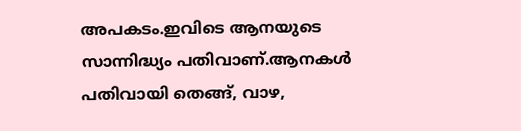അപകടം.ഇവിടെ ആനയുടെ സാന്നിദ്ധ്യം പതിവാണ്.ആനകൾ പതിവായി തെങ്ങ്, വാഴ,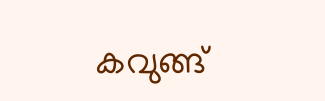കവുങ്ങ്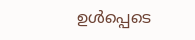ഉൾപ്പെടെ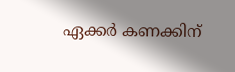ഏക്കർ കണക്കിന്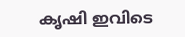കൃഷി ഇവിടെ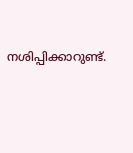നശിപ്പിക്കാറുണ്ട്.